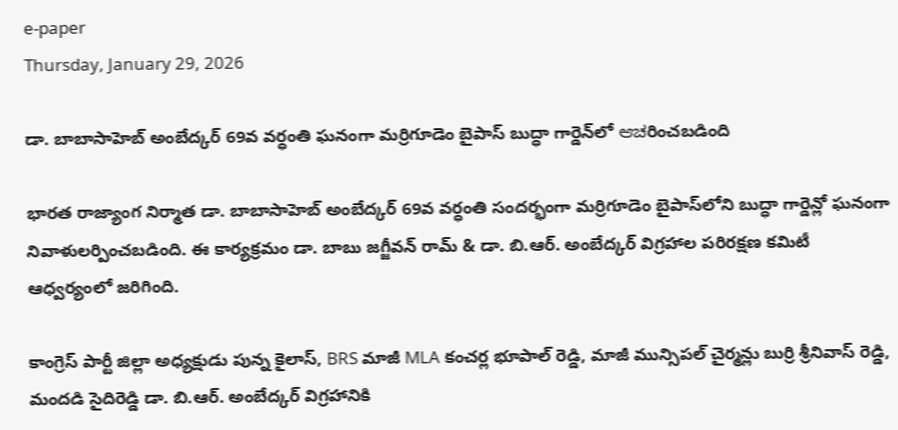e-paper
Thursday, January 29, 2026

డా. బాబాసాహెబ్ అంబేద్కర్ 69వ వర్ధంతి ఘనంగా మర్రిగూడెం బైపాస్ బుద్ధా గార్డెన్‌లో ಆಚరించబడింది

భారత రాజ్యాంగ నిర్మాత డా. బాబాసాహెబ్ అంబేద్కర్ 69వ వర్ధంతి సందర్భంగా మర్రిగూడెం బైపాస్‌లోని బుద్ధా గార్డెన్లో ఘనంగా నివాళులర్పించబడింది. ఈ కార్యక్రమం డా. బాబు జగ్జీవన్ రామ్ & డా. బి.ఆర్. అంబేద్కర్ విగ్రహాల పరిరక్షణ కమిటీ ఆధ్వర్యంలో జరిగింది.

కాంగ్రెస్ పార్టీ జిల్లా అధ్యక్షుడు పున్న కైలాస్, BRS మాజీ MLA కంచర్ల భూపాల్ రెడ్డి, మాజీ మున్సిపల్ చైర్మన్లు బుర్రి శ్రీనివాస్ రెడ్డి, మందడి సైదిరెడ్డి డా. బి.ఆర్. అంబేద్కర్ విగ్రహానికి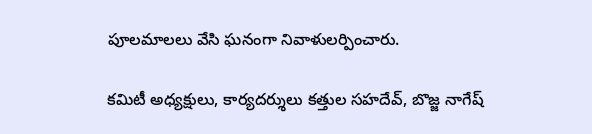పూలమాలలు వేసి ఘనంగా నివాళులర్పించారు.

కమిటీ అధ్యక్షులు, కార్యదర్శులు కత్తుల సహదేవ్, బొజ్జ నాగేష్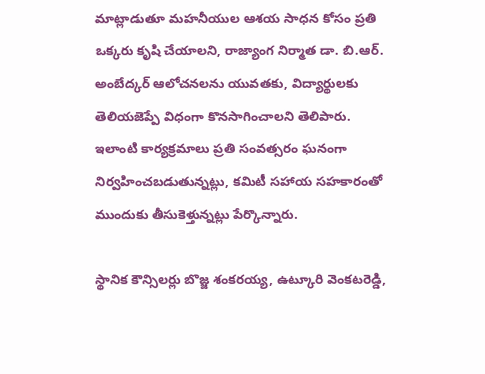మాట్లాడుతూ మహనీయుల ఆశయ సాధన కోసం ప్రతి ఒక్కరు కృషి చేయాలని, రాజ్యాంగ నిర్మాత డా. బి.ఆర్. అంబేద్కర్ ఆలోచనలను యువతకు, విద్యార్థులకు తెలియజెప్పే విధంగా కొనసాగించాలని తెలిపారు. ఇలాంటి కార్యక్రమాలు ప్రతి సంవత్సరం ఘనంగా నిర్వహించబడుతున్నట్లు, కమిటీ సహాయ సహకారంతో ముందుకు తీసుకెళ్తున్నట్లు పేర్కొన్నారు.

స్థానిక కౌన్సిలర్లు బొజ్జ శంకరయ్య, ఉట్కూరి వెంకటరెడ్డి,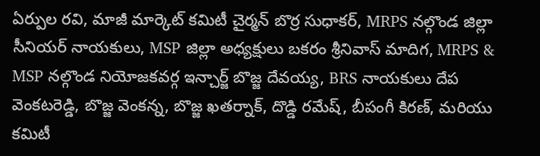ఏర్పుల రవి, మాజీ మార్కెట్ కమిటీ చైర్మన్ బొర్ర సుధాకర్, MRPS నల్గొండ జిల్లా సీనియర్ నాయకులు, MSP జిల్లా అధ్యక్షులు బకరం శ్రీనివాస్ మాదిగ, MRPS & MSP నల్గొండ నియోజకవర్గ ఇన్చార్జ్ బొజ్జ దేవయ్య, BRS నాయకులు దేప వెంకటరెడ్డి, బొజ్జ వెంకన్న, బొజ్జ ఖతర్నాక్, దొడ్డి రమేష్, బీపంగీ కిరణ్, మరియు కమిటీ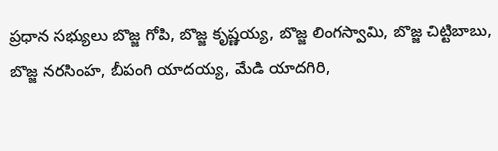ప్రధాన సభ్యులు బొజ్జ గోపి, బొజ్జ కృష్ణయ్య, బొజ్జ లింగస్వామి, బొజ్జ చిట్టిబాబు, బొజ్జ నరసింహ, బీపంగి యాదయ్య, మేడి యాదగిరి,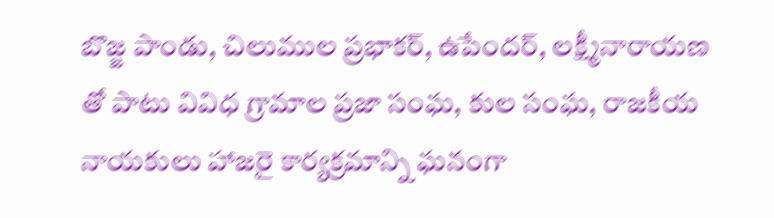బొజ్జ పాండు, చిలుముల ప్రభాకర్, ఉపేందర్, లక్ష్మీనారాయణ తో పాటు వివిధ గ్రామాల ప్రజా సంఘ, కుల సంఘ, రాజకీయ నాయకులు హాజరై కార్యక్రమాన్ని ఘనంగా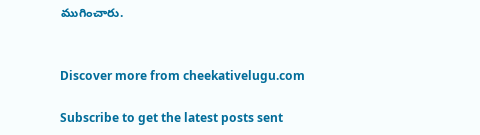ముగించారు.


Discover more from cheekativelugu.com

Subscribe to get the latest posts sent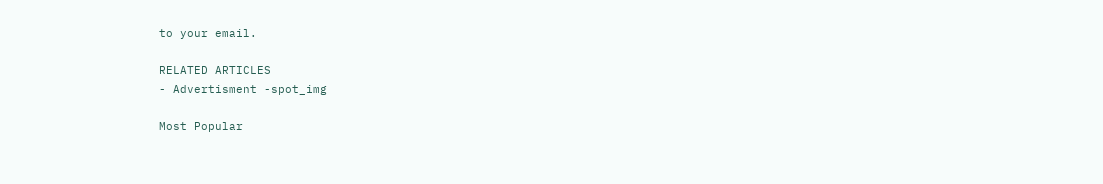to your email.

RELATED ARTICLES
- Advertisment -spot_img

Most Popular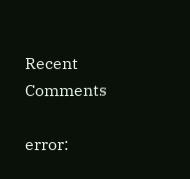Recent Comments

error: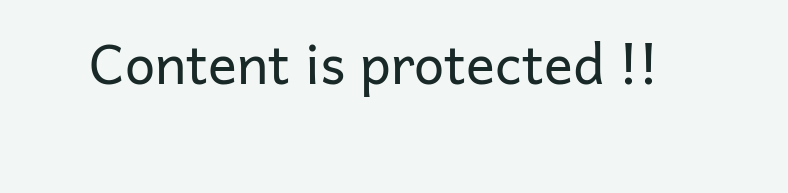Content is protected !!